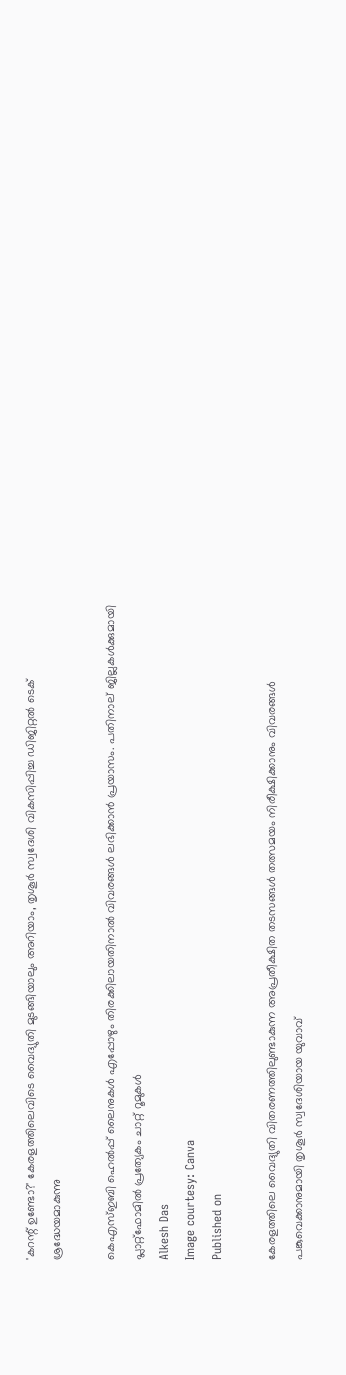'കറന്റ് ഉണ്ടോ?' കേരളത്തിലെവിടെ വൈദ്യുതി മുടങ്ങിയാലും അറിയാം, തൃശൂര്‍ സ്വദേശി വികസിപ്പിച്ച ഡിജിറ്റല്‍ ടെക് ശ്രദ്ധേയമാകുന്നു

കെഎസ്ഇബി ഹെൽപ്പ് ലൈനുകൾ എപ്പോഴും തിരക്കിലായതിനാൽ വിവരങ്ങൾ ലഭിക്കാന്‍ പ്രയാസം. പതിനാല് ജില്ലകൾക്കുമായി പ്ലാറ്റ്ഫോമില്‍ പ്രത്യേകം ചാറ്റ് റൂമുകൾ
Alkesh Das
Image courtesy: Canva
Published on

കേരളത്തിലെ വൈദ്യുതി വിതരണത്തിലുണ്ടാകുന്ന അപ്രതീക്ഷിത തടസങ്ങൾ തത്സമയം നിരീക്ഷിക്കാനും വിവരങ്ങൾ പങ്കുവെക്കാനുമായി തൃശൂർ സ്വദേശിയായ യുവാവ്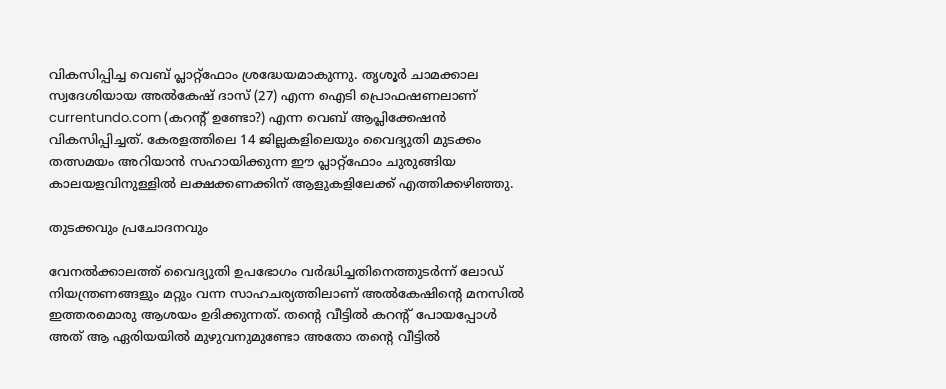വികസിപ്പിച്ച വെബ് പ്ലാറ്റ്‌ഫോം ശ്രദ്ധേയമാകുന്നു. തൃശൂർ ചാമക്കാല സ്വദേശിയായ അൽകേഷ് ദാസ് (27) എന്ന ഐടി പ്രൊഫഷണലാണ് currentundo.com (കറന്റ് ഉണ്ടോ?) എന്ന വെബ് ആപ്ലിക്കേഷൻ വികസിപ്പിച്ചത്. കേരളത്തിലെ 14 ജില്ലകളിലെയും വൈദ്യുതി മുടക്കം തത്സമയം അറിയാൻ സഹായിക്കുന്ന ഈ പ്ലാറ്റ്‌ഫോം ചുരുങ്ങിയ കാലയളവിനുള്ളിൽ ലക്ഷക്കണക്കിന് ആളുകളിലേക്ക് എത്തിക്കഴിഞ്ഞു.

തുടക്കവും പ്രചോദനവും

വേനൽക്കാലത്ത് വൈദ്യുതി ഉപഭോഗം വർദ്ധിച്ചതിനെത്തുടർന്ന് ലോഡ് നിയന്ത്രണങ്ങളും മറ്റും വന്ന സാഹചര്യത്തിലാണ് അൽകേഷിന്റെ മനസിൽ ഇത്തരമൊരു ആശയം ഉദിക്കുന്നത്. തന്റെ വീട്ടിൽ കറന്റ് പോയപ്പോൾ അത് ആ ഏരിയയിൽ മുഴുവനുമുണ്ടോ അതോ തന്റെ വീട്ടിൽ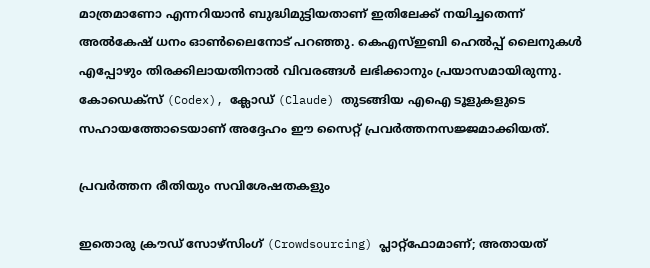മാത്രമാണോ എന്നറിയാൻ ബുദ്ധിമുട്ടിയതാണ് ഇതിലേക്ക് നയിച്ചതെന്ന് അൽകേഷ് ധനം ഓണ്‍ലൈനോട് പറഞ്ഞു. കെഎസ്ഇബി ഹെൽപ്പ് ലൈനുകൾ എപ്പോഴും തിരക്കിലായതിനാൽ വിവരങ്ങൾ ലഭിക്കാനും പ്രയാസമായിരുന്നു. കോഡെക്സ് (Codex), ക്ലോഡ് (Claude) തുടങ്ങിയ എഐ ടൂളുകളുടെ സഹായത്തോടെയാണ് അദ്ദേഹം ഈ സൈറ്റ് പ്രവർത്തനസജ്ജമാക്കിയത്.

പ്രവർത്തന രീതിയും സവിശേഷതകളും

ഇതൊരു ക്രൗഡ് സോഴ്സിംഗ് (Crowdsourcing) പ്ലാറ്റ്‌ഫോമാണ്; അതായത്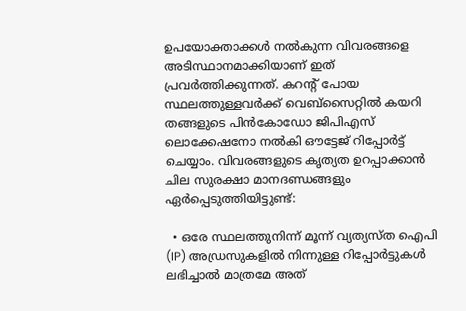ഉപയോക്താക്കൾ നൽകുന്ന വിവരങ്ങളെ അടിസ്ഥാനമാക്കിയാണ് ഇത് പ്രവർത്തിക്കുന്നത്. കറന്റ് പോയ സ്ഥലത്തുള്ളവർക്ക് വെബ്സൈറ്റിൽ കയറി തങ്ങളുടെ പിൻകോഡോ ജിപിഎസ് ലൊക്കേഷനോ നൽകി ഔട്ടേജ് റിപ്പോർട്ട് ചെയ്യാം. വിവരങ്ങളുടെ കൃത്യത ഉറപ്പാക്കാൻ ചില സുരക്ഷാ മാനദണ്ഡങ്ങളും ഏർപ്പെടുത്തിയിട്ടുണ്ട്:

  • ഒരേ സ്ഥലത്തുനിന്ന് മൂന്ന് വ്യത്യസ്ത ഐപി (IP) അഡ്രസുകളിൽ നിന്നുള്ള റിപ്പോർട്ടുകൾ ലഭിച്ചാൽ മാത്രമേ അത്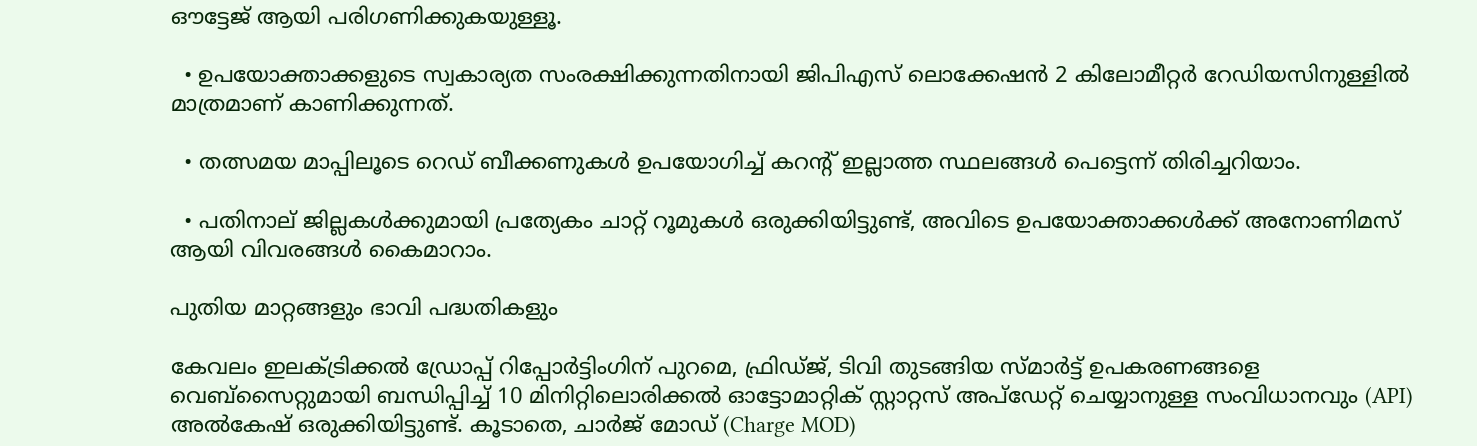ഔട്ടേജ് ആയി പരിഗണിക്കുകയുള്ളൂ.

  • ഉപയോക്താക്കളുടെ സ്വകാര്യത സംരക്ഷിക്കുന്നതിനായി ജിപിഎസ് ലൊക്കേഷൻ 2 കിലോമീറ്റർ റേഡിയസിനുള്ളിൽ മാത്രമാണ് കാണിക്കുന്നത്.

  • തത്സമയ മാപ്പിലൂടെ റെഡ് ബീക്കണുകൾ ഉപയോഗിച്ച് കറന്റ് ഇല്ലാത്ത സ്ഥലങ്ങൾ പെട്ടെന്ന് തിരിച്ചറിയാം.

  • പതിനാല് ജില്ലകൾക്കുമായി പ്രത്യേകം ചാറ്റ് റൂമുകൾ ഒരുക്കിയിട്ടുണ്ട്, അവിടെ ഉപയോക്താക്കൾക്ക് അനോണിമസ് ആയി വിവരങ്ങൾ കൈമാറാം.

പുതിയ മാറ്റങ്ങളും ഭാവി പദ്ധതികളും

കേവലം ഇലക്ട്രിക്കല്‍ ഡ്രോപ്പ് റിപ്പോർട്ടിംഗിന് പുറമെ, ഫ്രിഡ്ജ്, ടിവി തുടങ്ങിയ സ്മാർട്ട് ഉപകരണങ്ങളെ വെബ്സൈറ്റുമായി ബന്ധിപ്പിച്ച് 10 മിനിറ്റിലൊരിക്കൽ ഓട്ടോമാറ്റിക് സ്റ്റാറ്റസ് അപ്‌ഡേറ്റ് ചെയ്യാനുള്ള സംവിധാനവും (API) അൽകേഷ് ഒരുക്കിയിട്ടുണ്ട്. കൂടാതെ, ചാർജ് മോഡ് (Charge MOD)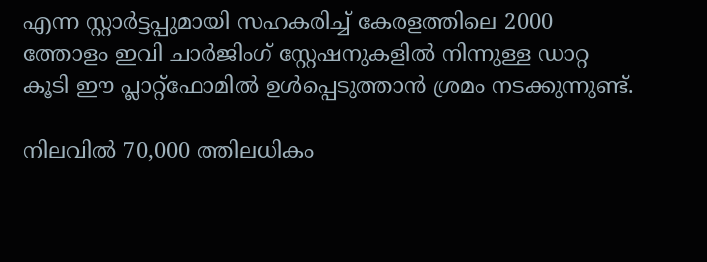എന്ന സ്റ്റാർട്ടപ്പുമായി സഹകരിച്ച് കേരളത്തിലെ 2000 ത്തോളം ഇവി ചാർജിംഗ് സ്റ്റേഷനുകളിൽ നിന്നുള്ള ഡാറ്റ കൂടി ഈ പ്ലാറ്റ്‌ഫോമിൽ ഉൾപ്പെടുത്താൻ ശ്രമം നടക്കുന്നുണ്ട്.

നിലവിൽ 70,000 ത്തിലധികം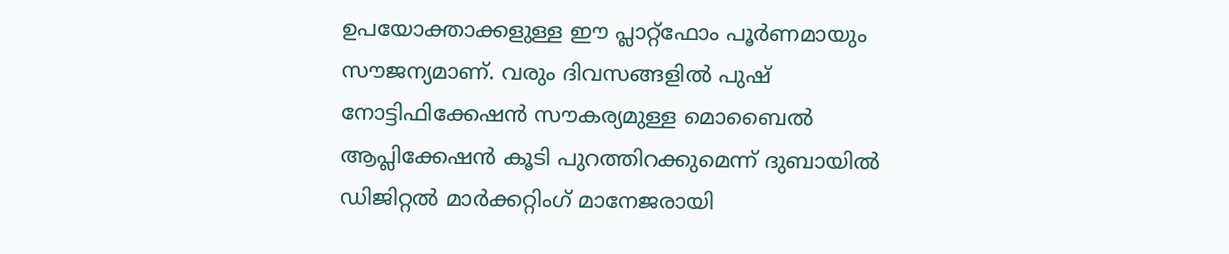ഉപയോക്താക്കളുള്ള ഈ പ്ലാറ്റ്‌ഫോം പൂർണമായും സൗജന്യമാണ്. വരും ദിവസങ്ങളിൽ പുഷ് നോട്ടിഫിക്കേഷൻ സൗകര്യമുള്ള മൊബൈൽ ആപ്ലിക്കേഷൻ കൂടി പുറത്തിറക്കുമെന്ന് ദുബായിൽ ഡിജിറ്റൽ മാർക്കറ്റിംഗ് മാനേജരായി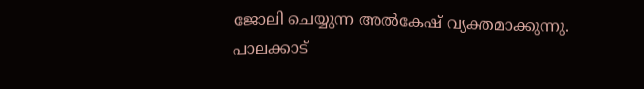ജോലി ചെയ്യുന്ന അൽകേഷ് വ്യക്തമാക്കുന്നു. പാലക്കാട്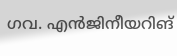ഗവ. എൻജിനീയറിങ്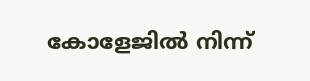കോളേജിൽ നിന്ന്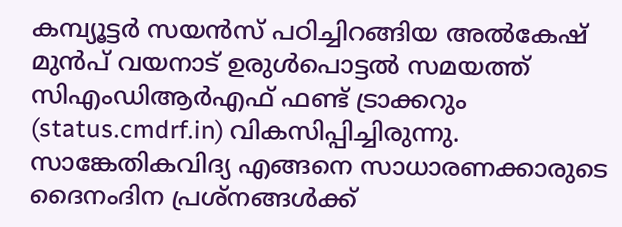കമ്പ്യൂട്ടർ സയൻസ് പഠിച്ചിറങ്ങിയ അൽകേഷ് മുൻപ് വയനാട് ഉരുൾപൊട്ടൽ സമയത്ത് സിഎംഡിആർഎഫ് ഫണ്ട് ട്രാക്കറും (status.cmdrf.in) വികസിപ്പിച്ചിരുന്നു. സാങ്കേതികവിദ്യ എങ്ങനെ സാധാരണക്കാരുടെ ദൈനംദിന പ്രശ്നങ്ങൾക്ക്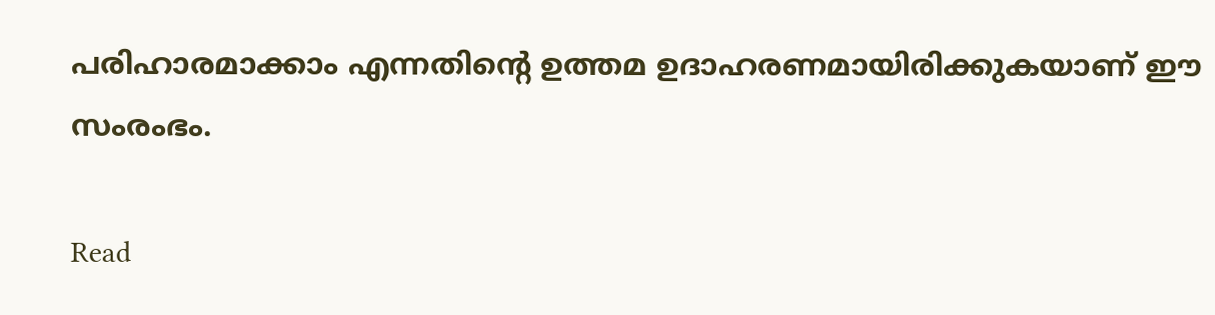പരിഹാരമാക്കാം എന്നതിന്റെ ഉത്തമ ഉദാഹരണമായിരിക്കുകയാണ് ഈ സംരംഭം.

Read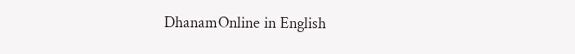DhanamOnline in English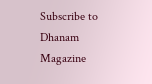Subscribe to Dhanam Magazine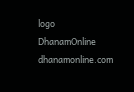logo
DhanamOnline
dhanamonline.com